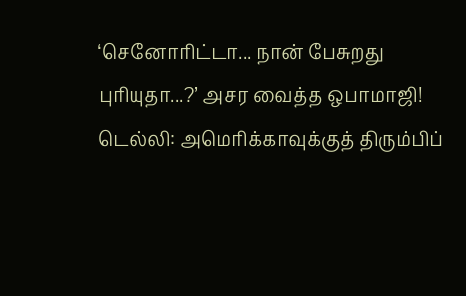‘செனோரிட்டா... நான் பேசுறது புரியுதா...?’ அசர வைத்த ஒபாமாஜி!
டெல்லி: அமெரிக்காவுக்குத் திரும்பிப்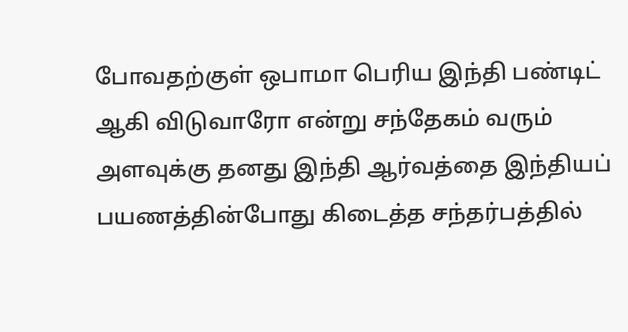போவதற்குள் ஒபாமா பெரிய இந்தி பண்டிட் ஆகி விடுவாரோ என்று சந்தேகம் வரும் அளவுக்கு தனது இந்தி ஆர்வத்தை இந்தியப் பயணத்தின்போது கிடைத்த சந்தர்பத்தில்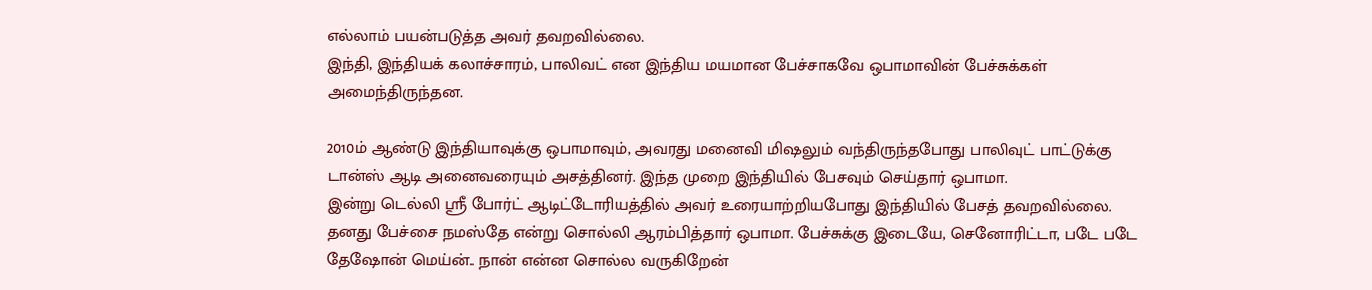எல்லாம் பயன்படுத்த அவர் தவறவில்லை.
இந்தி, இந்தியக் கலாச்சாரம், பாலிவட் என இந்திய மயமான பேச்சாகவே ஒபாமாவின் பேச்சுக்கள் அமைந்திருந்தன.

2010ம் ஆண்டு இந்தியாவுக்கு ஒபாமாவும், அவரது மனைவி மிஷலும் வந்திருந்தபோது பாலிவுட் பாட்டுக்கு டான்ஸ் ஆடி அனைவரையும் அசத்தினர். இந்த முறை இந்தியில் பேசவும் செய்தார் ஒபாமா.
இன்று டெல்லி ஸ்ரீ போர்ட் ஆடிட்டோரியத்தில் அவர் உரையாற்றியபோது இந்தியில் பேசத் தவறவில்லை.
தனது பேச்சை நமஸ்தே என்று சொல்லி ஆரம்பித்தார் ஒபாமா. பேச்சுக்கு இடையே, செனோரிட்டா, படே படே தேஷோன் மெய்ன்.. நான் என்ன சொல்ல வருகிறேன்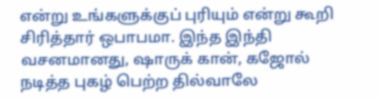என்று உங்களுக்குப் புரியும் என்று கூறி சிரித்தார் ஒபாபமா. இந்த இந்தி வசனமானது, ஷாருக் கான், கஜோல் நடித்த புகழ் பெற்ற தில்வாலே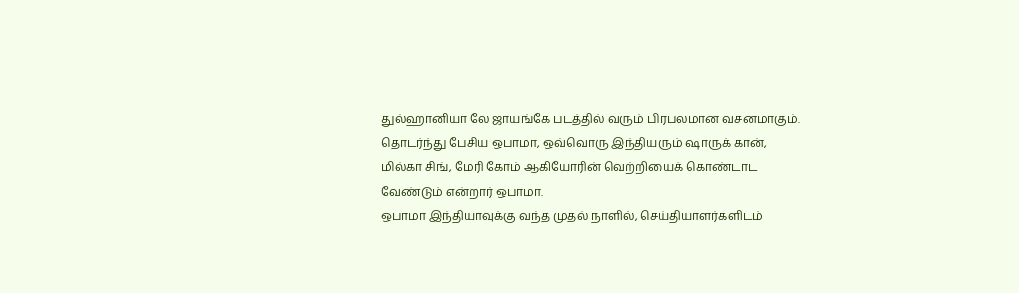துல்ஹானியா லே ஜாயங்கே படத்தில் வரும் பிரபலமான வசனமாகும்.
தொடர்ந்து பேசிய ஒபாமா, ஒவ்வொரு இந்தியரும் ஷாருக் கான், மில்கா சிங், மேரி கோம் ஆகியோரின் வெற்றியைக் கொண்டாட வேண்டும் என்றார் ஒபாமா.
ஒபாமா இந்தியாவுக்கு வந்த முதல் நாளில், செய்தியாளர்களிடம்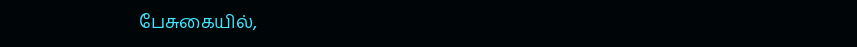பேசுகையில்,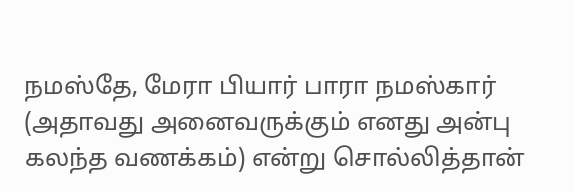நமஸ்தே, மேரா பியார் பாரா நமஸ்கார் (அதாவது அனைவருக்கும் எனது அன்பு கலந்த வணக்கம்) என்று சொல்லித்தான்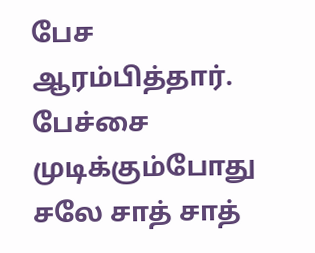பேச ஆரம்பித்தார்.
பேச்சை முடிக்கும்போது சலே சாத் சாத்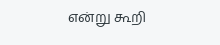என்று கூறி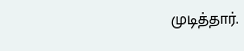முடித்தார்.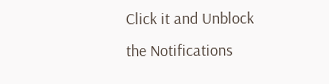Click it and Unblock the Notifications